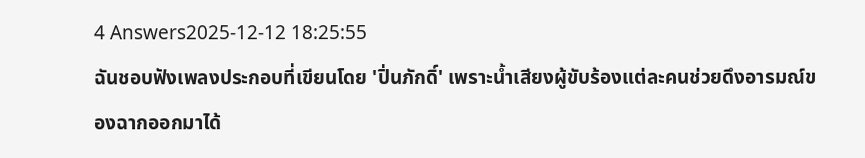4 Answers2025-12-12 18:25:55
ฉันชอบฟังเพลงประกอบที่เขียนโดย 'ปิ่นภักดิ์' เพราะน้ำเสียงผู้ขับร้องแต่ละคนช่วยดึงอารมณ์ของฉากออกมาได้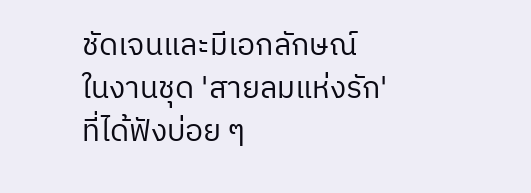ชัดเจนและมีเอกลักษณ์
ในงานชุด 'สายลมแห่งรัก' ที่ได้ฟังบ่อย ๆ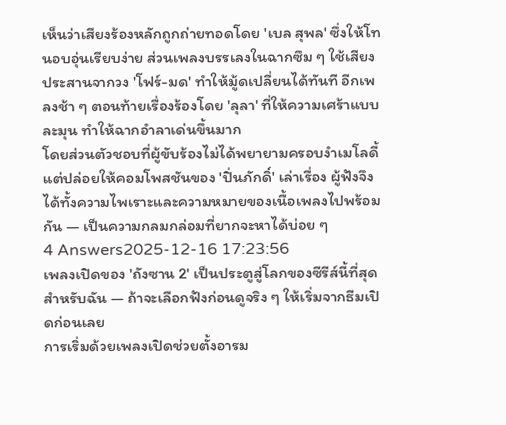เห็นว่าเสียงร้องหลักถูกถ่ายทอดโดย 'เบล สุพล' ซึ่งให้โทนอบอุ่นเรียบง่าย ส่วนเพลงบรรเลงในฉากซึม ๆ ใช้เสียงประสานจากวง 'โฟร์-มด' ทำให้มู้ดเปลี่ยนได้ทันที อีกเพลงช้า ๆ ตอนท้ายเรื่องร้องโดย 'ลุลา' ที่ให้ความเศร้าแบบละมุน ทำให้ฉากอำลาเด่นขึ้นมาก
โดยส่วนตัวชอบที่ผู้ขับร้องไม่ได้พยายามครอบงำเมโลดี้ แต่ปล่อยให้คอมโพสชันของ 'ปิ่นภักดิ์' เล่าเรื่อง ผู้ฟังจึงได้ทั้งความไพเราะและความหมายของเนื้อเพลงไปพร้อมกัน — เป็นความกลมกล่อมที่ยากจะหาได้บ่อย ๆ
4 Answers2025-12-16 17:23:56
เพลงเปิดของ 'ถังซาน 2' เป็นประตูสู่โลกของซีรีส์นี้ที่สุดสำหรับฉัน — ถ้าจะเลือกฟังก่อนดูจริง ๆ ให้เริ่มจากธีมเปิดก่อนเลย
การเริ่มด้วยเพลงเปิดช่วยตั้งอารม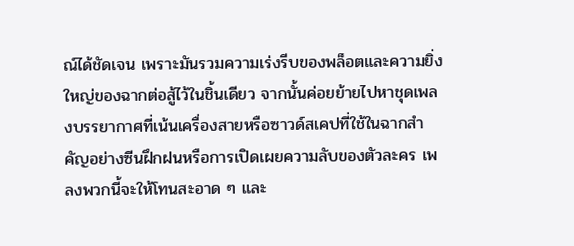ณ์ได้ชัดเจน เพราะมันรวมความเร่งรีบของพล็อตและความยิ่งใหญ่ของฉากต่อสู้ไว้ในชิ้นเดียว จากนั้นค่อยย้ายไปหาชุดเพลงบรรยากาศที่เน้นเครื่องสายหรือซาวด์สเคปที่ใช้ในฉากสำคัญอย่างซีนฝึกฝนหรือการเปิดเผยความลับของตัวละคร เพลงพวกนี้จะให้โทนสะอาด ๆ และ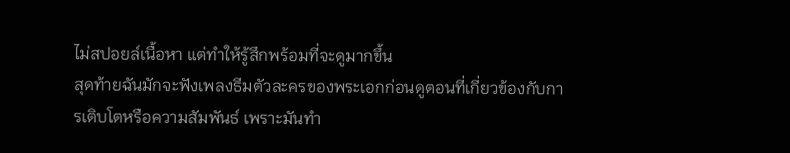ไม่สปอยล์เนื้อหา แต่ทำให้รู้สึกพร้อมที่จะดูมากขึ้น
สุดท้ายฉันมักจะฟังเพลงธีมตัวละครของพระเอกก่อนดูตอนที่เกี่ยวข้องกับการเติบโตหรือความสัมพันธ์ เพราะมันทำ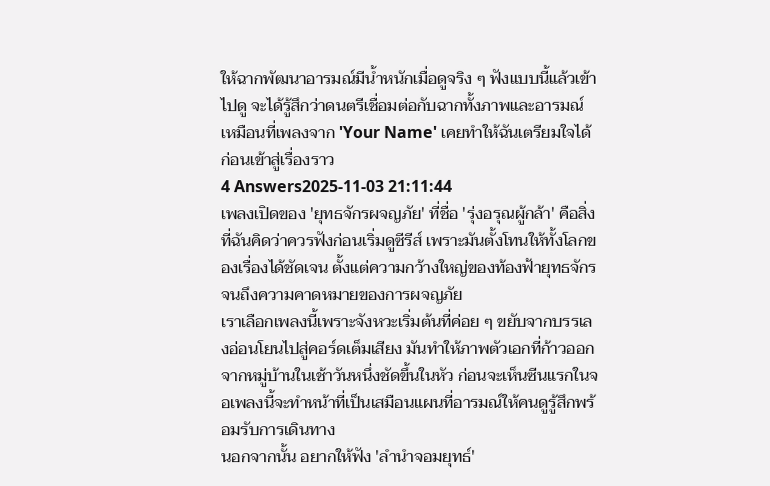ให้ฉากพัฒนาอารมณ์มีน้ำหนักเมื่อดูจริง ๆ ฟังแบบนี้แล้วเข้าไปดู จะได้รู้สึกว่าดนตรีเชื่อมต่อกับฉากทั้งภาพและอารมณ์ เหมือนที่เพลงจาก 'Your Name' เคยทำให้ฉันเตรียมใจได้ก่อนเข้าสู่เรื่องราว
4 Answers2025-11-03 21:11:44
เพลงเปิดของ 'ยุทธจักรผจญภัย' ที่ชื่อ 'รุ่งอรุณผู้กล้า' คือสิ่งที่ฉันคิดว่าควรฟังก่อนเริ่มดูซีรีส์ เพราะมันตั้งโทนให้ทั้งโลกของเรื่องได้ชัดเจน ตั้งแต่ความกว้างใหญ่ของท้องฟ้ายุทธจักรจนถึงความคาดหมายของการผจญภัย
เราเลือกเพลงนี้เพราะจังหวะเริ่มต้นที่ค่อย ๆ ขยับจากบรรเลงอ่อนโยนไปสู่คอร์ดเต็มเสียง มันทำให้ภาพตัวเอกที่ก้าวออกจากหมู่บ้านในเช้าวันหนึ่งชัดขึ้นในหัว ก่อนจะเห็นซีนแรกในจอเพลงนี้จะทำหน้าที่เป็นเสมือนแผนที่อารมณ์ให้คนดูรู้สึกพร้อมรับการเดินทาง
นอกจากนั้น อยากให้ฟัง 'ลำนำจอมยุทธ์'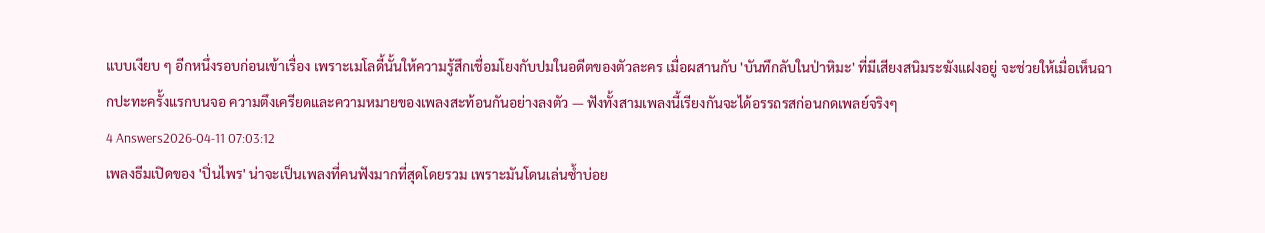แบบเงียบ ๆ อีกหนึ่งรอบก่อนเข้าเรื่อง เพราะเมโลดี้นั้นให้ความรู้สึกเชื่อมโยงกับปมในอดีตของตัวละคร เมื่อผสานกับ 'บันทึกลับในป่าหิมะ' ที่มีเสียงสนิมระฆังแฝงอยู่ จะช่วยให้เมื่อเห็นฉากปะทะครั้งแรกบนจอ ความตึงเครียดและความหมายของเพลงสะท้อนกันอย่างลงตัว — ฟังทั้งสามเพลงนี้เรียงกันจะได้อรรถรสก่อนกดเพลย์จริงๆ
4 Answers2026-04-11 07:03:12
เพลงธีมเปิดของ 'ปิ่นไพร' น่าจะเป็นเพลงที่คนฟังมากที่สุดโดยรวม เพราะมันโดนเล่นซ้ำบ่อย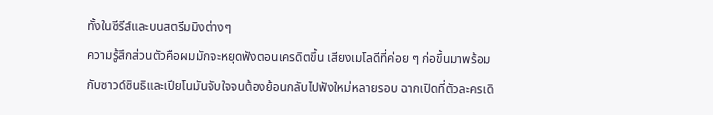ทั้งในซีรีส์และบนสตรีมมิงต่างๆ
ความรู้สึกส่วนตัวคือผมมักจะหยุดฟังตอนเครดิตขึ้น เสียงเมโลดีที่ค่อย ๆ ก่อขึ้นมาพร้อมกับซาวด์ซินธิและเปียโนมันจับใจจนต้องย้อนกลับไปฟังใหม่หลายรอบ ฉากเปิดที่ตัวละครเดิ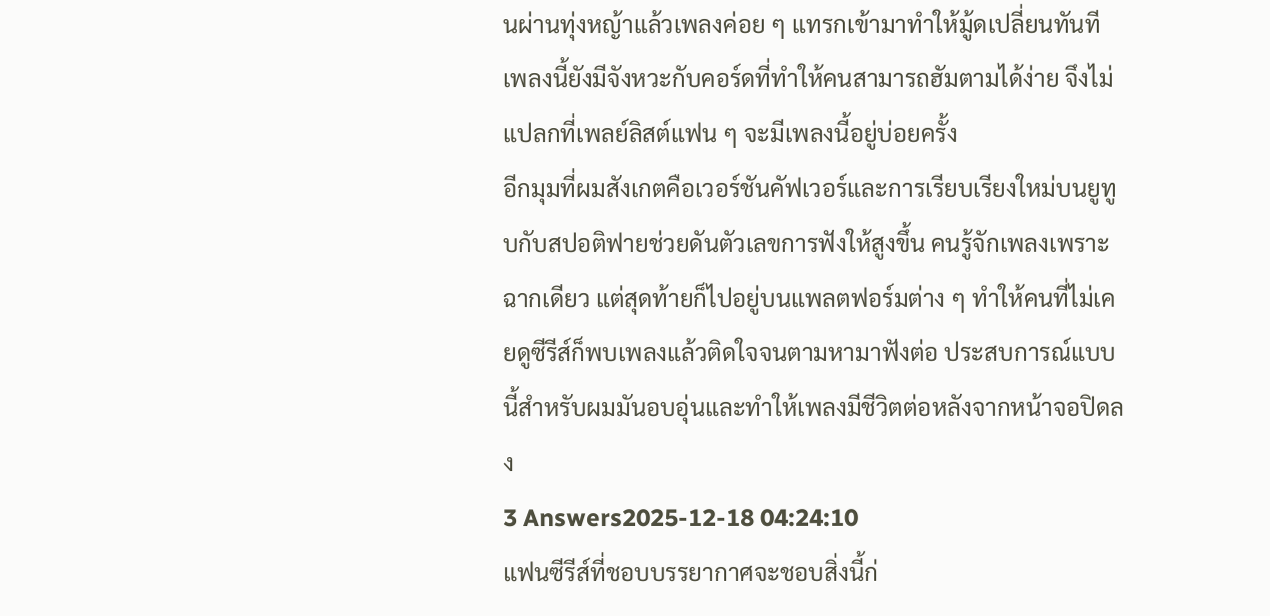นผ่านทุ่งหญ้าแล้วเพลงค่อย ๆ แทรกเข้ามาทำให้มู้ดเปลี่ยนทันที เพลงนี้ยังมีจังหวะกับคอร์ดที่ทำให้คนสามารถฮัมตามได้ง่าย จึงไม่แปลกที่เพลย์ลิสต์แฟน ๆ จะมีเพลงนี้อยู่บ่อยครั้ง
อีกมุมที่ผมสังเกตคือเวอร์ชันคัฟเวอร์และการเรียบเรียงใหม่บนยูทูบกับสปอติฟายช่วยดันตัวเลขการฟังให้สูงขึ้น คนรู้จักเพลงเพราะฉากเดียว แต่สุดท้ายก็ไปอยู่บนแพลตฟอร์มต่าง ๆ ทำให้คนที่ไม่เคยดูซีรีส์ก็พบเพลงแล้วติดใจจนตามหามาฟังต่อ ประสบการณ์แบบนี้สำหรับผมมันอบอุ่นและทำให้เพลงมีชีวิตต่อหลังจากหน้าจอปิดลง
3 Answers2025-12-18 04:24:10
แฟนซีรีส์ที่ชอบบรรยากาศจะชอบสิ่งนี้ก่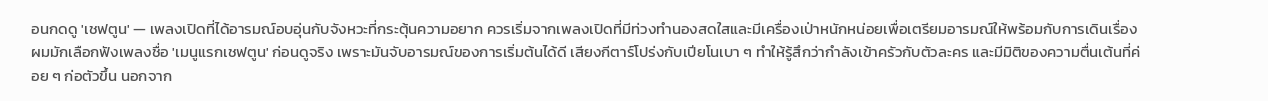อนกดดู 'เชฟตูน' — เพลงเปิดที่ได้อารมณ์อบอุ่นกับจังหวะที่กระตุ้นความอยาก ควรเริ่มจากเพลงเปิดที่มีท่วงทำนองสดใสและมีเครื่องเป่าหนักหน่อยเพื่อเตรียมอารมณ์ให้พร้อมกับการเดินเรื่อง
ผมมักเลือกฟังเพลงชื่อ 'เมนูแรกเชฟตูน' ก่อนดูจริง เพราะมันจับอารมณ์ของการเริ่มต้นได้ดี เสียงกีตาร์โปร่งกับเปียโนเบา ๆ ทำให้รู้สึกว่ากำลังเข้าครัวกับตัวละคร และมีมิติของความตื่นเต้นที่ค่อย ๆ ก่อตัวขึ้น นอกจาก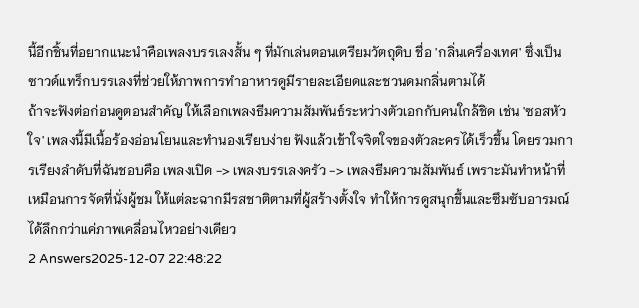นี้อีกชิ้นที่อยากแนะนำคือเพลงบรรเลงสั้น ๆ ที่มักเล่นตอนเตรียมวัตถุดิบ ชื่อ 'กลิ่นเครื่องเทศ' ซึ่งเป็นซาวด์แทร็กบรรเลงที่ช่วยให้ภาพการทำอาหารดูมีรายละเอียดและชวนดมกลิ่นตามได้
ถ้าจะฟังต่อก่อนดูตอนสำคัญ ให้เลือกเพลงธีมความสัมพันธ์ระหว่างตัวเอกกับคนใกล้ชิด เช่น 'ซอสหัวใจ' เพลงนี้มีเนื้อร้องอ่อนโยนและทำนองเรียบง่าย ฟังแล้วเข้าใจจิตใจของตัวละครได้เร็วขึ้น โดยรวมการเรียงลำดับที่ฉันชอบคือ เพลงเปิด -> เพลงบรรเลงครัว -> เพลงธีมความสัมพันธ์ เพราะมันทำหน้าที่เหมือนการจัดที่นั่งผู้ชม ให้แต่ละฉากมีรสชาติตามที่ผู้สร้างตั้งใจ ทำให้การดูสนุกขึ้นและซึมซับอารมณ์ได้ลึกกว่าแค่ภาพเคลื่อนไหวอย่างเดียว
2 Answers2025-12-07 22:48:22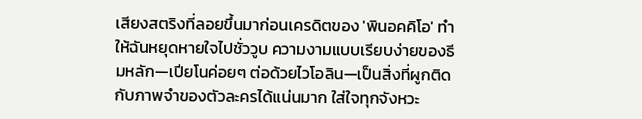เสียงสตริงที่ลอยขึ้นมาก่อนเครดิตของ 'พินอคคิโอ' ทำให้ฉันหยุดหายใจไปชั่ววูบ ความงามแบบเรียบง่ายของธีมหลัก—เปียโนค่อยๆ ต่อด้วยไวโอลิน—เป็นสิ่งที่ผูกติดกับภาพจำของตัวละครได้แน่นมาก ใส่ใจทุกจังหวะ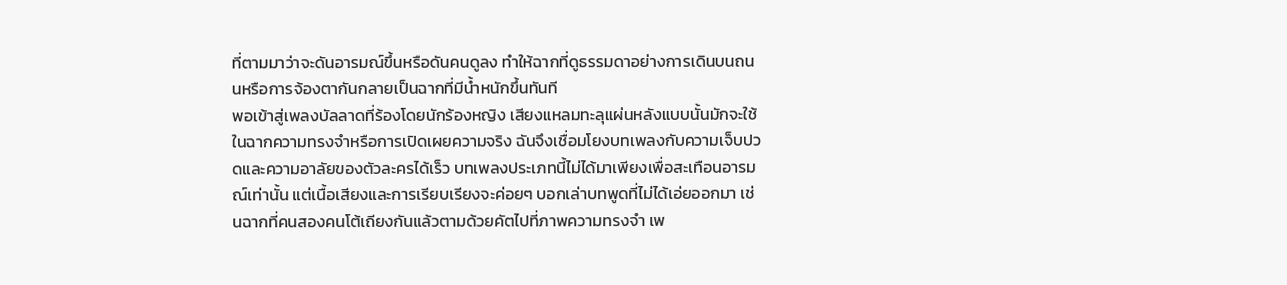ที่ตามมาว่าจะดันอารมณ์ขึ้นหรือดันคนดูลง ทำให้ฉากที่ดูธรรมดาอย่างการเดินบนถนนหรือการจ้องตากันกลายเป็นฉากที่มีน้ำหนักขึ้นทันที
พอเข้าสู่เพลงบัลลาดที่ร้องโดยนักร้องหญิง เสียงแหลมทะลุแผ่นหลังแบบนั้นมักจะใช้ในฉากความทรงจำหรือการเปิดเผยความจริง ฉันจึงเชื่อมโยงบทเพลงกับความเจ็บปวดและความอาลัยของตัวละครได้เร็ว บทเพลงประเภทนี้ไม่ได้มาเพียงเพื่อสะเทือนอารมณ์เท่านั้น แต่เนื้อเสียงและการเรียบเรียงจะค่อยๆ บอกเล่าบทพูดที่ไม่ได้เอ่ยออกมา เช่นฉากที่คนสองคนโต้เถียงกันแล้วตามด้วยคัตไปที่ภาพความทรงจำ เพ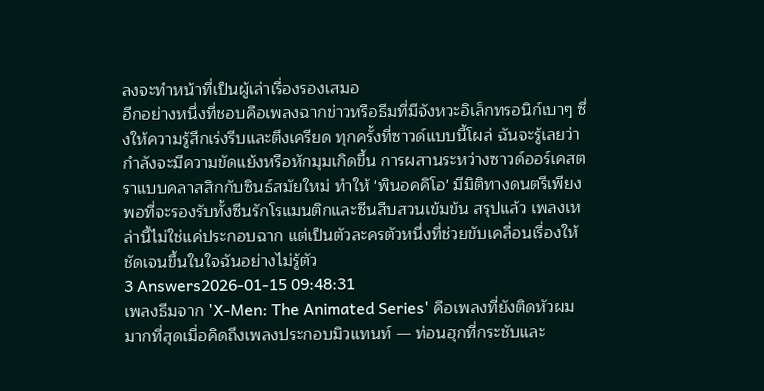ลงจะทำหน้าที่เป็นผู้เล่าเรื่องรองเสมอ
อีกอย่างหนึ่งที่ชอบคือเพลงฉากข่าวหรือธีมที่มีจังหวะอิเล็กทรอนิก์เบาๆ ซึ่งให้ความรู้สึกเร่งรีบและตึงเครียด ทุกครั้งที่ซาวด์แบบนี้โผล่ ฉันจะรู้เลยว่ากำลังจะมีความขัดแย้งหรือหักมุมเกิดขึ้น การผสานระหว่างซาวด์ออร์เคสตราแบบคลาสสิกกับซินธ์สมัยใหม่ ทำให้ 'พินอคคิโอ' มีมิติทางดนตรีเพียงพอที่จะรองรับทั้งซีนรักโรแมนติกและซีนสืบสวนเข้มข้น สรุปแล้ว เพลงเหล่านี้ไม่ใช่แค่ประกอบฉาก แต่เป็นตัวละครตัวหนึ่งที่ช่วยขับเคลื่อนเรื่องให้ชัดเจนขึ้นในใจฉันอย่างไม่รู้ตัว
3 Answers2026-01-15 09:48:31
เพลงธีมจาก 'X-Men: The Animated Series' คือเพลงที่ยังติดหัวผมมากที่สุดเมื่อคิดถึงเพลงประกอบมิวแทนท์ — ท่อนฮุกที่กระชับและ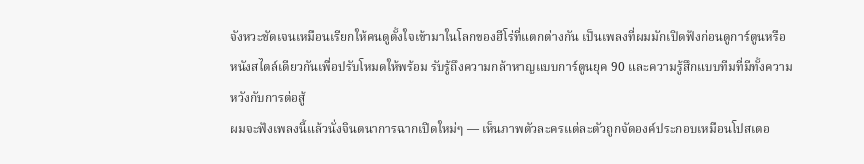จังหวะชัดเจนเหมือนเรียกให้คนดูตั้งใจเข้ามาในโลกของฮีโร่ที่แตกต่างกัน เป็นเพลงที่ผมมักเปิดฟังก่อนดูการ์ตูนหรือหนังสไตล์เดียวกันเพื่อปรับโหมดให้พร้อม รับรู้ถึงความกล้าหาญแบบการ์ตูนยุค 90 และความรู้สึกแบบทีมที่มีทั้งความหวังกับการต่อสู้
ผมจะฟังเพลงนี้แล้วนั่งจินตนาการฉากเปิดใหม่ๆ — เห็นภาพตัวละครแต่ละตัวถูกจัดองค์ประกอบเหมือนโปสเตอ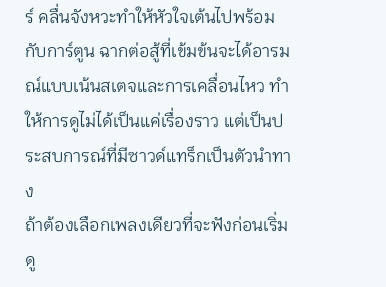ร์ คลื่นจังหวะทำให้หัวใจเต้นไปพร้อมกับการ์ตูน ฉากต่อสู้ที่เข้มข้นจะได้อารมณ์แบบเน้นสเตจและการเคลื่อนไหว ทำให้การดูไม่ได้เป็นแค่เรื่องราว แต่เป็นประสบการณ์ที่มีซาวด์แทร็กเป็นตัวนำทาง
ถ้าต้องเลือกเพลงเดียวที่จะฟังก่อนเริ่มดู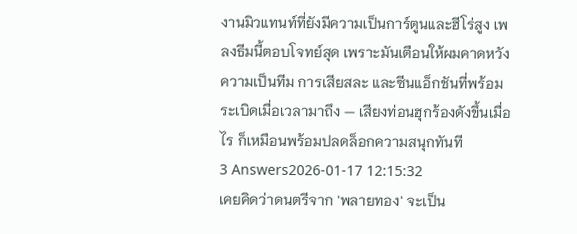งานมิวแทนท์ที่ยังมีความเป็นการ์ตูนและฮีโร่สูง เพลงธีมนี้ตอบโจทย์สุด เพราะมันเตือนให้ผมคาดหวังความเป็นทีม การเสียสละ และซีนแอ็กชันที่พร้อมระเบิดเมื่อเวลามาถึง — เสียงท่อนฮุกร้องดังขึ้นเมื่อไร ก็เหมือนพร้อมปลดล็อกความสนุกทันที
3 Answers2026-01-17 12:15:32
เคยคิดว่าดนตรีจาก 'พลายทอง' จะเป็น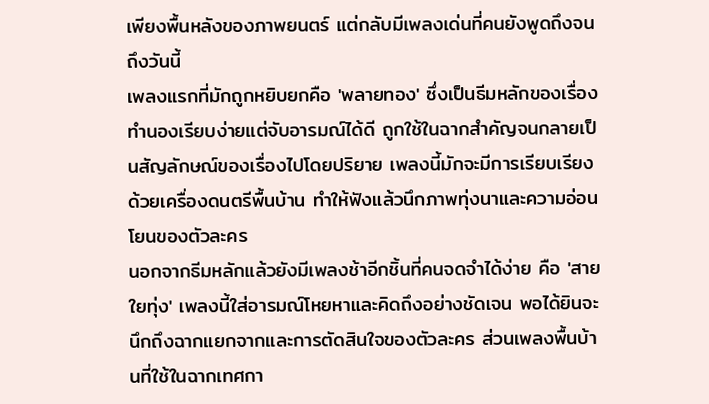เพียงพื้นหลังของภาพยนตร์ แต่กลับมีเพลงเด่นที่คนยังพูดถึงจนถึงวันนี้
เพลงแรกที่มักถูกหยิบยกคือ 'พลายทอง' ซึ่งเป็นธีมหลักของเรื่อง ทำนองเรียบง่ายแต่จับอารมณ์ได้ดี ถูกใช้ในฉากสำคัญจนกลายเป็นสัญลักษณ์ของเรื่องไปโดยปริยาย เพลงนี้มักจะมีการเรียบเรียงด้วยเครื่องดนตรีพื้นบ้าน ทำให้ฟังแล้วนึกภาพทุ่งนาและความอ่อนโยนของตัวละคร
นอกจากธีมหลักแล้วยังมีเพลงช้าอีกชิ้นที่คนจดจำได้ง่าย คือ 'สายใยทุ่ง' เพลงนี้ใส่อารมณ์โหยหาและคิดถึงอย่างชัดเจน พอได้ยินจะนึกถึงฉากแยกจากและการตัดสินใจของตัวละคร ส่วนเพลงพื้นบ้านที่ใช้ในฉากเทศกา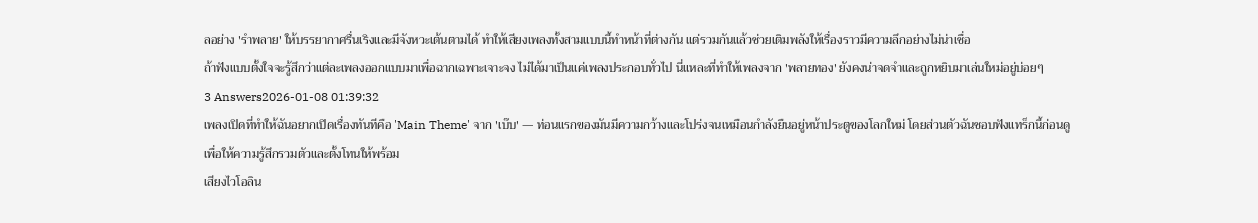ลอย่าง 'รำพลาย' ให้บรรยากาศรื่นเริงและมีจังหวะเต้นตามได้ ทำให้เสียงเพลงทั้งสามแบบนี้ทำหน้าที่ต่างกัน แต่รวมกันแล้วช่วยเติมพลังให้เรื่องราวมีความลึกอย่างไม่น่าเชื่อ
ถ้าฟังแบบตั้งใจจะรู้สึกว่าแต่ละเพลงออกแบบมาเพื่อฉากเฉพาะเจาะจง ไม่ได้มาเป็นแค่เพลงประกอบทั่วไป นี่แหละที่ทำให้เพลงจาก 'พลายทอง' ยังคงน่าจดจำและถูกหยิบมาเล่นใหม่อยู่บ่อยๆ
3 Answers2026-01-08 01:39:32
เพลงเปิดที่ทำให้ฉันอยากเปิดเรื่องทันทีคือ 'Main Theme' จาก 'เบ๊บ' — ท่อนแรกของมันมีความกว้างและโปร่งจนเหมือนกำลังยืนอยู่หน้าประตูของโลกใหม่ โดยส่วนตัวฉันชอบฟังแทร็กนี้ก่อนดูเพื่อให้ความรู้สึกรวมตัวและตั้งโทนให้พร้อม
เสียงไวโอลิน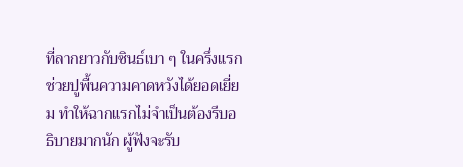ที่ลากยาวกับซินธ์เบา ๆ ในครึ่งแรกช่วยปูพื้นความคาดหวังได้ยอดเยี่ยม ทำให้ฉากแรกไม่จำเป็นต้องรีบอธิบายมากนัก ผู้ฟังจะรับ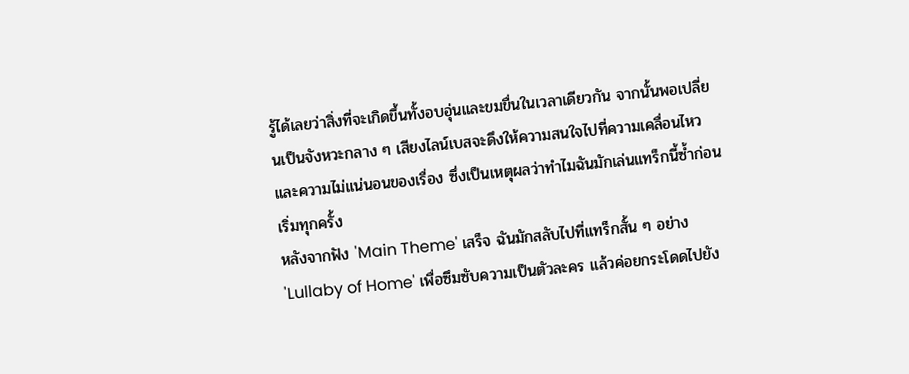รู้ได้เลยว่าสิ่งที่จะเกิดขึ้นทั้งอบอุ่นและขมขื่นในเวลาเดียวกัน จากนั้นพอเปลี่ยนเป็นจังหวะกลาง ๆ เสียงไลน์เบสจะดึงให้ความสนใจไปที่ความเคลื่อนไหวและความไม่แน่นอนของเรื่อง ซึ่งเป็นเหตุผลว่าทำไมฉันมักเล่นแทร็กนี้ซ้ำก่อนเริ่มทุกครั้ง
หลังจากฟัง 'Main Theme' เสร็จ ฉันมักสลับไปที่แทร็กสั้น ๆ อย่าง 'Lullaby of Home' เพื่อซึมซับความเป็นตัวละคร แล้วค่อยกระโดดไปยัง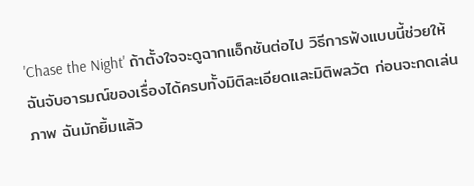'Chase the Night' ถ้าตั้งใจจะดูฉากแอ็กชันต่อไป วิธีการฟังแบบนี้ช่วยให้ฉันจับอารมณ์ของเรื่องได้ครบทั้งมิติละเอียดและมิติพลวัต ก่อนจะกดเล่นภาพ ฉันมักยิ้มแล้ว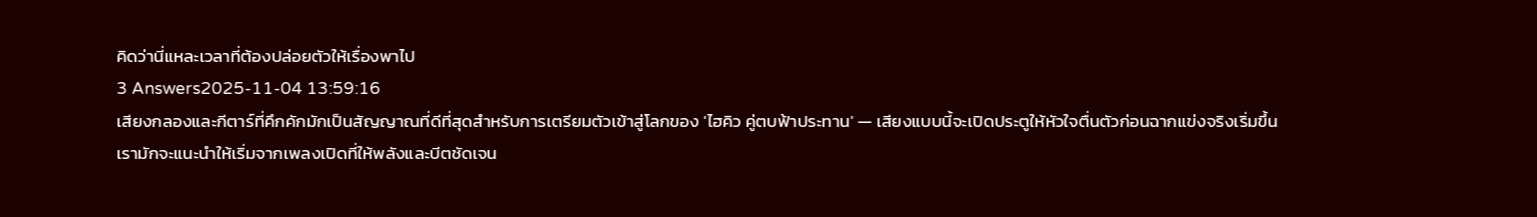คิดว่านี่แหละเวลาที่ต้องปล่อยตัวให้เรื่องพาไป
3 Answers2025-11-04 13:59:16
เสียงกลองและกีตาร์ที่คึกคักมักเป็นสัญญาณที่ดีที่สุดสำหรับการเตรียมตัวเข้าสู่โลกของ 'ไฮคิว คู่ตบฟ้าประทาน' — เสียงแบบนี้จะเปิดประตูให้หัวใจตื่นตัวก่อนฉากแข่งจริงเริ่มขึ้น
เรามักจะแนะนำให้เริ่มจากเพลงเปิดที่ให้พลังและบีตชัดเจน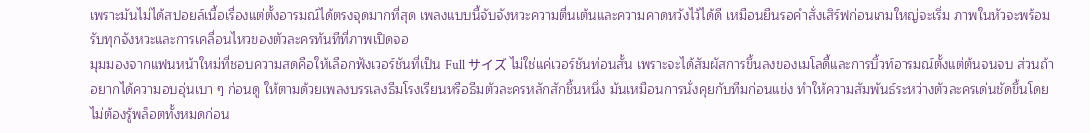เพราะมันไม่ได้สปอยล์เนื้อเรื่องแต่ตั้งอารมณ์ได้ตรงจุดมากที่สุด เพลงแบบนี้จับจังหวะความตื่นเต้นและความคาดหวังไว้ได้ดี เหมือนยืนรอคำสั่งเสิร์ฟก่อนเกมใหญ่จะเริ่ม ภาพในหัวจะพร้อมรับทุกจังหวะและการเคลื่อนไหวของตัวละครทันทีที่ภาพเปิดจอ
มุมมองจากแฟนหน้าใหม่ที่ชอบความสดคือให้เลือกฟังเวอร์ชันที่เป็น Full サイズ ไม่ใช่แค่เวอร์ชันท่อนสั้น เพราะจะได้สัมผัสการขึ้นลงของเมโลดี้และการบิ้วท์อารมณ์ตั้งแต่ต้นจนจบ ส่วนถ้าอยากได้ความอบอุ่นเบา ๆ ก่อนดู ให้ตามด้วยเพลงบรรเลงธีมโรงเรียนหรือธีมตัวละครหลักสักชิ้นหนึ่ง มันเหมือนการนั่งคุยกับทีมก่อนแข่ง ทำให้ความสัมพันธ์ระหว่างตัวละครเด่นชัดขึ้นโดยไม่ต้องรู้พล็อตทั้งหมดก่อน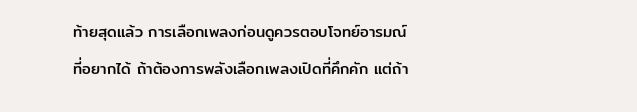ท้ายสุดแล้ว การเลือกเพลงก่อนดูควรตอบโจทย์อารมณ์ที่อยากได้ ถ้าต้องการพลังเลือกเพลงเปิดที่คึกคัก แต่ถ้า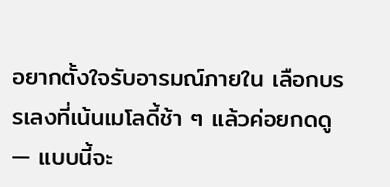อยากตั้งใจรับอารมณ์ภายใน เลือกบรรเลงที่เน้นเมโลดี้ช้า ๆ แล้วค่อยกดดู — แบบนี้จะ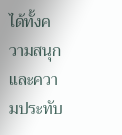ได้ทั้งความสนุกและความประทับ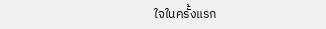ใจในครั้งแรก